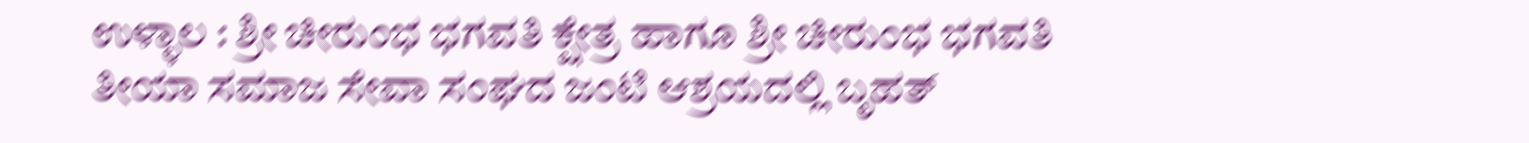ಉಳ್ಳಾಲ : ಶ್ರೀ ಚೀರುಂಭ ಭಗವತಿ ಕ್ಷೇತ್ರ ಹಾಗೂ ಶ್ರೀ ಚೀರುಂಭ ಭಗವತಿ ತೀಯಾ ಸಮಾಜ ಸೇವಾ ಸಂಘದ ಜಂಟಿ ಆಶ್ರಯದಲ್ಲಿ ಬೃಹತ್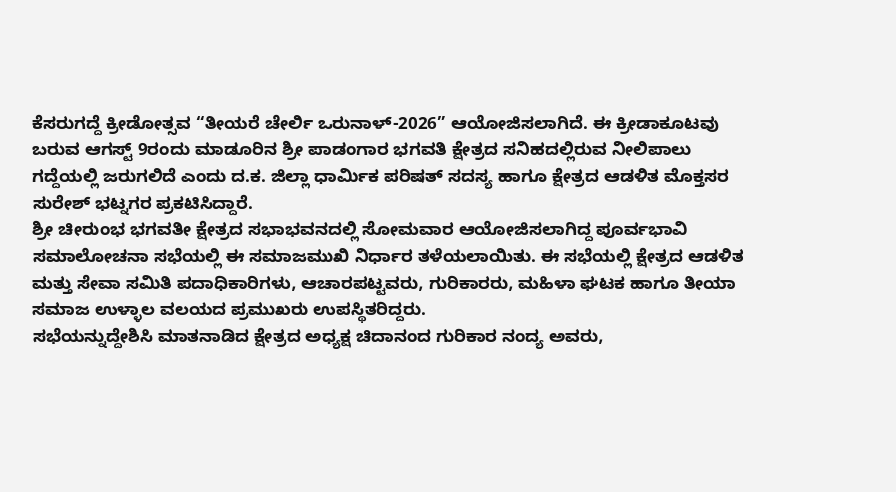ಕೆಸರುಗದ್ದೆ ಕ್ರೀಡೋತ್ಸವ “ತೀಯರೆ ಚೇರ್ಲಿ ಒರುನಾಳ್-2026” ಆಯೋಜಿಸಲಾಗಿದೆ. ಈ ಕ್ರೀಡಾಕೂಟವು ಬರುವ ಆಗಸ್ಟ್ 9ರಂದು ಮಾಡೂರಿನ ಶ್ರೀ ಪಾಡಂಗಾರ ಭಗವತಿ ಕ್ಷೇತ್ರದ ಸನಿಹದಲ್ಲಿರುವ ನೀಲಿಪಾಲು ಗದ್ದೆಯಲ್ಲಿ ಜರುಗಲಿದೆ ಎಂದು ದ.ಕ. ಜಿಲ್ಲಾ ಧಾರ್ಮಿಕ ಪರಿಷತ್ ಸದಸ್ಯ ಹಾಗೂ ಕ್ಷೇತ್ರದ ಆಡಳಿತ ಮೊಕ್ತಸರ ಸುರೇಶ್ ಭಟ್ನಗರ ಪ್ರಕಟಿಸಿದ್ದಾರೆ.
ಶ್ರೀ ಚೀರುಂಭ ಭಗವತೀ ಕ್ಷೇತ್ರದ ಸಭಾಭವನದಲ್ಲಿ ಸೋಮವಾರ ಆಯೋಜಿಸಲಾಗಿದ್ದ ಪೂರ್ವಭಾವಿ ಸಮಾಲೋಚನಾ ಸಭೆಯಲ್ಲಿ ಈ ಸಮಾಜಮುಖಿ ನಿರ್ಧಾರ ತಳೆಯಲಾಯಿತು. ಈ ಸಭೆಯಲ್ಲಿ ಕ್ಷೇತ್ರದ ಆಡಳಿತ ಮತ್ತು ಸೇವಾ ಸಮಿತಿ ಪದಾಧಿಕಾರಿಗಳು, ಆಚಾರಪಟ್ಟವರು, ಗುರಿಕಾರರು, ಮಹಿಳಾ ಘಟಕ ಹಾಗೂ ತೀಯಾ ಸಮಾಜ ಉಳ್ಳಾಲ ವಲಯದ ಪ್ರಮುಖರು ಉಪಸ್ಥಿತರಿದ್ದರು.
ಸಭೆಯನ್ನುದ್ದೇಶಿಸಿ ಮಾತನಾಡಿದ ಕ್ಷೇತ್ರದ ಅಧ್ಯಕ್ಷ ಚಿದಾನಂದ ಗುರಿಕಾರ ನಂದ್ಯ ಅವರು,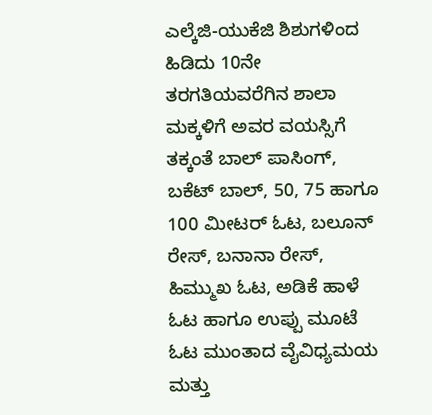ಎಲ್ಕೆಜಿ-ಯುಕೆಜಿ ಶಿಶುಗಳಿಂದ ಹಿಡಿದು 10ನೇ ತರಗತಿಯವರೆಗಿನ ಶಾಲಾ ಮಕ್ಕಳಿಗೆ ಅವರ ವಯಸ್ಸಿಗೆ ತಕ್ಕಂತೆ ಬಾಲ್ ಪಾಸಿಂಗ್, ಬಕೆಟ್ ಬಾಲ್, 50, 75 ಹಾಗೂ 100 ಮೀಟರ್ ಓಟ, ಬಲೂನ್ ರೇಸ್, ಬನಾನಾ ರೇಸ್, ಹಿಮ್ಮುಖ ಓಟ, ಅಡಿಕೆ ಹಾಳೆ ಓಟ ಹಾಗೂ ಉಪ್ಪು ಮೂಟೆ ಓಟ ಮುಂತಾದ ವೈವಿಧ್ಯಮಯ ಮತ್ತು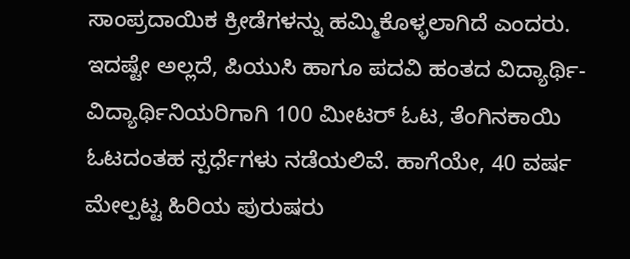ಸಾಂಪ್ರದಾಯಿಕ ಕ್ರೀಡೆಗಳನ್ನು ಹಮ್ಮಿಕೊಳ್ಳಲಾಗಿದೆ ಎಂದರು.
ಇದಷ್ಟೇ ಅಲ್ಲದೆ, ಪಿಯುಸಿ ಹಾಗೂ ಪದವಿ ಹಂತದ ವಿದ್ಯಾರ್ಥಿ-ವಿದ್ಯಾರ್ಥಿನಿಯರಿಗಾಗಿ 100 ಮೀಟರ್ ಓಟ, ತೆಂಗಿನಕಾಯಿ ಓಟದಂತಹ ಸ್ಪರ್ಧೆಗಳು ನಡೆಯಲಿವೆ. ಹಾಗೆಯೇ, 40 ವರ್ಷ ಮೇಲ್ಪಟ್ಟ ಹಿರಿಯ ಪುರುಷರು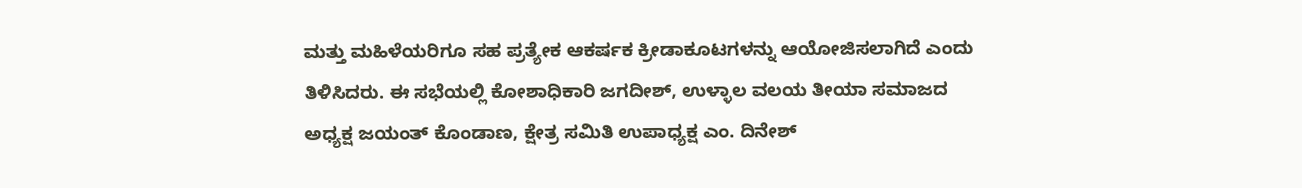ಮತ್ತು ಮಹಿಳೆಯರಿಗೂ ಸಹ ಪ್ರತ್ಯೇಕ ಆಕರ್ಷಕ ಕ್ರೀಡಾಕೂಟಗಳನ್ನು ಆಯೋಜಿಸಲಾಗಿದೆ ಎಂದು ತಿಳಿಸಿದರು. ಈ ಸಭೆಯಲ್ಲಿ ಕೋಶಾಧಿಕಾರಿ ಜಗದೀಶ್, ಉಳ್ಳಾಲ ವಲಯ ತೀಯಾ ಸಮಾಜದ ಅಧ್ಯಕ್ಷ ಜಯಂತ್ ಕೊಂಡಾಣ, ಕ್ಷೇತ್ರ ಸಮಿತಿ ಉಪಾಧ್ಯಕ್ಷ ಎಂ. ದಿನೇಶ್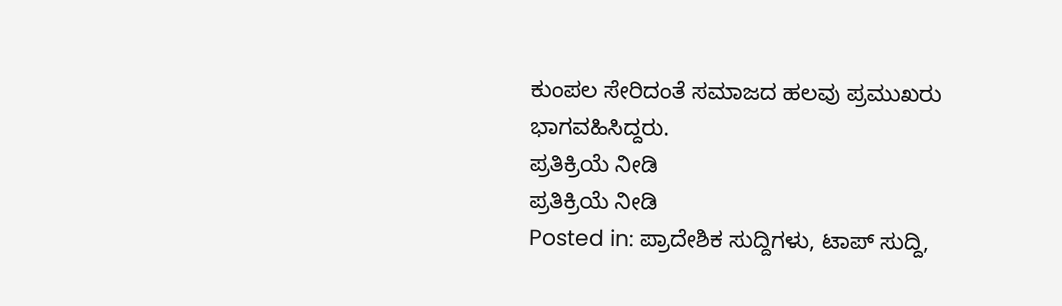ಕುಂಪಲ ಸೇರಿದಂತೆ ಸಮಾಜದ ಹಲವು ಪ್ರಮುಖರು ಭಾಗವಹಿಸಿದ್ದರು.
ಪ್ರತಿಕ್ರಿಯೆ ನೀಡಿ
ಪ್ರತಿಕ್ರಿಯೆ ನೀಡಿ
Posted in: ಪ್ರಾದೇಶಿಕ ಸುದ್ದಿಗಳು, ಟಾಪ್ ಸುದ್ದಿ,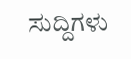ಸುದ್ದಿಗಳು